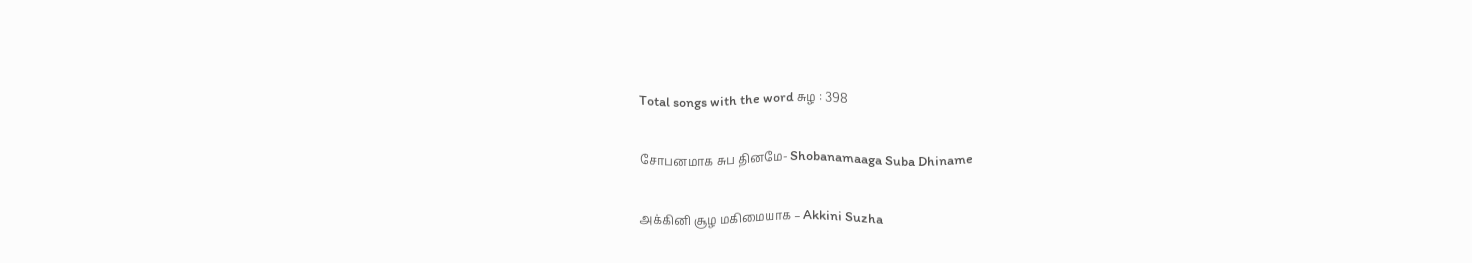Total songs with the word சுழ : 398

சோபனமாக சுப தினமே- Shobanamaaga Suba Dhiname

அக்கினி சூழ மகிமையாக – Akkini Suzha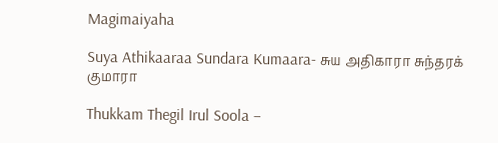Magimaiyaha

Suya Athikaaraa Sundara Kumaara- சுய அதிகாரா சுந்தரக் குமாரா

Thukkam Thegil Irul Soola –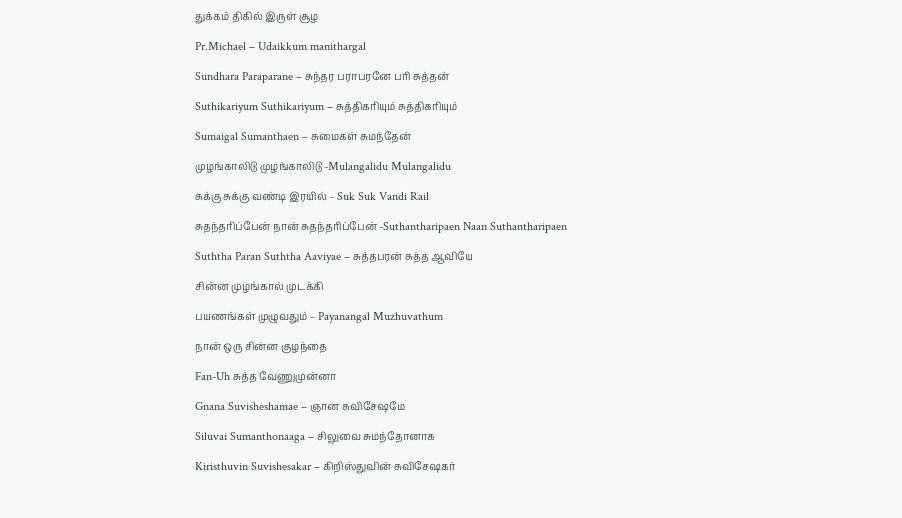துக்கம் திகில் இருள் சூழ

Pr.Michael – Udaikkum manithargal

Sundhara Paraparane – சுந்தர பராபரனே பரி சுத்தன்

Suthikariyum Suthikariyum – சுத்திகரியும் சுத்திகரியும்

Sumaigal Sumanthaen – சுமைகள் சுமந்தேன்

முழங்காலிடு முழங்காலிடு -Mulangalidu Mulangalidu

சுக்கு சுக்கு வண்டி இரயில் – Suk Suk Vandi Rail

சுதந்தரிப்பேன் நான் சுதந்தரிப்பேன் -Suthantharipaen Naan Suthantharipaen

Suththa Paran Suththa Aaviyae – சுத்தபரன் சுத்த ஆவியே

சின்ன முழங்கால் முடக்கி

பயணங்கள் முழுவதும் – Payanangal Muzhuvathum

நான் ஒரு சின்ன குழந்தை

Fan-Uh சுத்த வேணுமுன்னா

Gnana Suvisheshamae – ஞான சுவிசேஷமே

Siluvai Sumanthonaaga – சிலுவை சுமந்தோனாக

Kiristhuvin Suvishesakar – கிறிஸ்துவின் சுவிசேஷகர்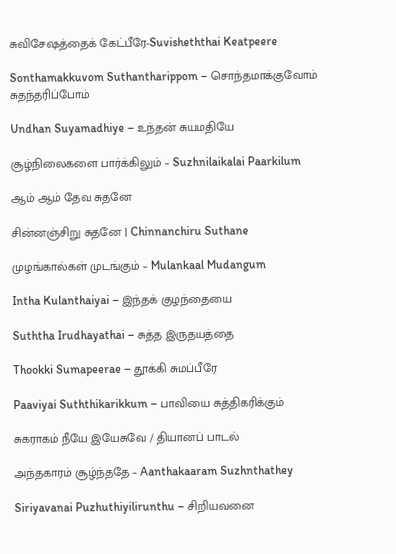சுவிசேஷத்தைக் கேட்பீரே-Suvisheththai Keatpeere

Sonthamakkuvom Suthantharippom – சொந்தமாக்குவோம் சுதந்தரிப்போம்

Undhan Suyamadhiye – உந்தன் சுயமதியே

சூழ்நிலைகளை பார்க்கிலும் – Suzhnilaikalai Paarkilum

ஆம் ஆம் தேவ சுதனே

சின்னஞ்சிறு சுதனே | Chinnanchiru Suthane

முழங்கால்கள் முடங்கும் – Mulankaal Mudangum

Intha Kulanthaiyai – இந்தக் குழந்தையை

Suththa Irudhayathai – சுத்த இருதயத்தை

Thookki Sumapeerae – தூக்கி சுமப்பீரே

Paaviyai Suththikarikkum – பாவியை சுத்திகரிக்கும்

சுகராகம் நீயே இயேசுவே / தியானப் பாடல்

அந்தகாரம் சூழ்ந்ததே – Aanthakaaram Suzhnthathey

Siriyavanai Puzhuthiyilirunthu – சிறியவனை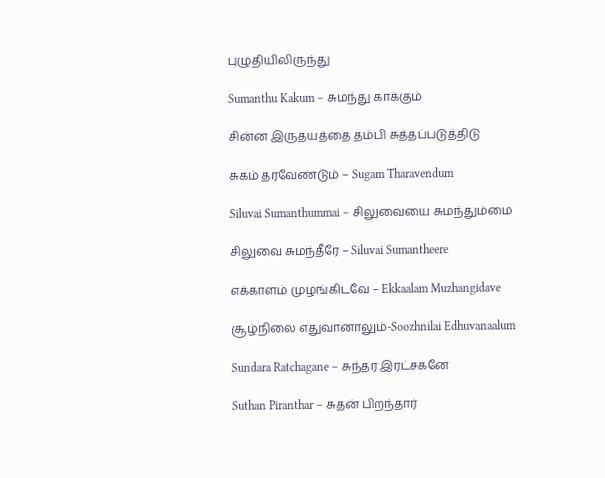புழுதியிலிருந்து

Sumanthu Kakum – சுமந்து காக்கும்

சின்ன இருதயத்தை தம்பி சுத்தப்படுத்திடு

சுகம் தரவேண்டும் – Sugam Tharavendum

Siluvai Sumanthummai – சிலுவையை சுமந்தும்மை

சிலுவை சுமந்தீரே – Siluvai Sumantheere

எக்காளம் முழங்கிடவே – Ekkaalam Muzhangidave

சூழ்நிலை எதுவானாலும்-Soozhnilai Edhuvanaalum

Sundara Ratchagane – சுந்தர இரட்சகனே

Suthan Piranthar – சுதன் பிறந்தார்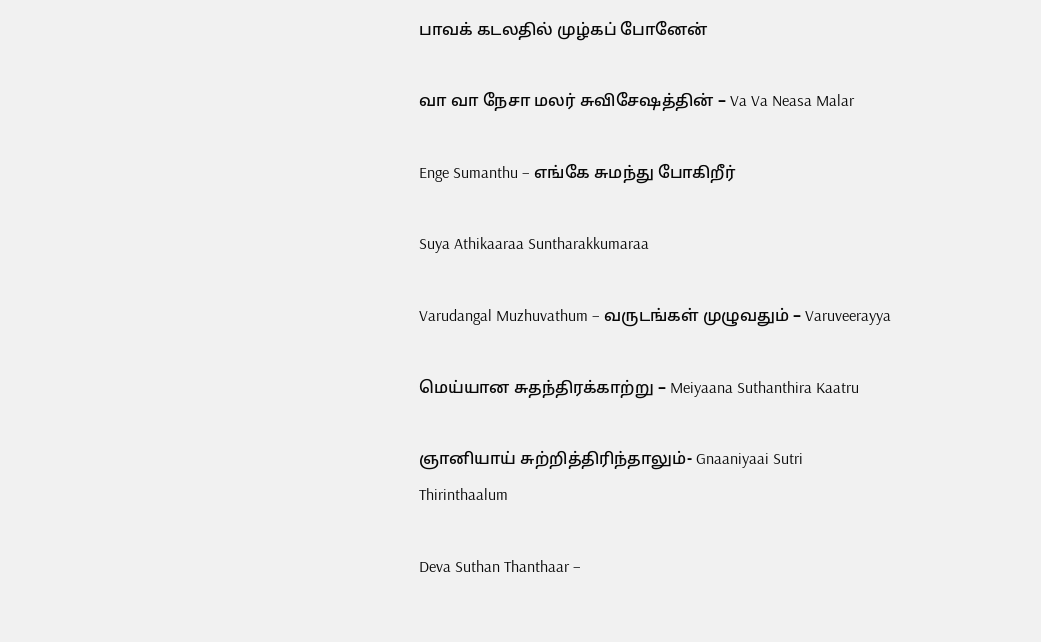பாவக் கடலதில் முழ்கப் போனேன்

வா வா நேசா மலர் சுவிசேஷத்தின் – Va Va Neasa Malar

Enge Sumanthu – எங்கே சுமந்து போகிறீர்

Suya Athikaaraa Suntharakkumaraa

Varudangal Muzhuvathum – வருடங்கள் முழுவதும் – Varuveerayya

மெய்யான சுதந்திரக்காற்று – Meiyaana Suthanthira Kaatru

ஞானியாய் சுற்றித்திரிந்தாலும்- Gnaaniyaai Sutri Thirinthaalum

Deva Suthan Thanthaar –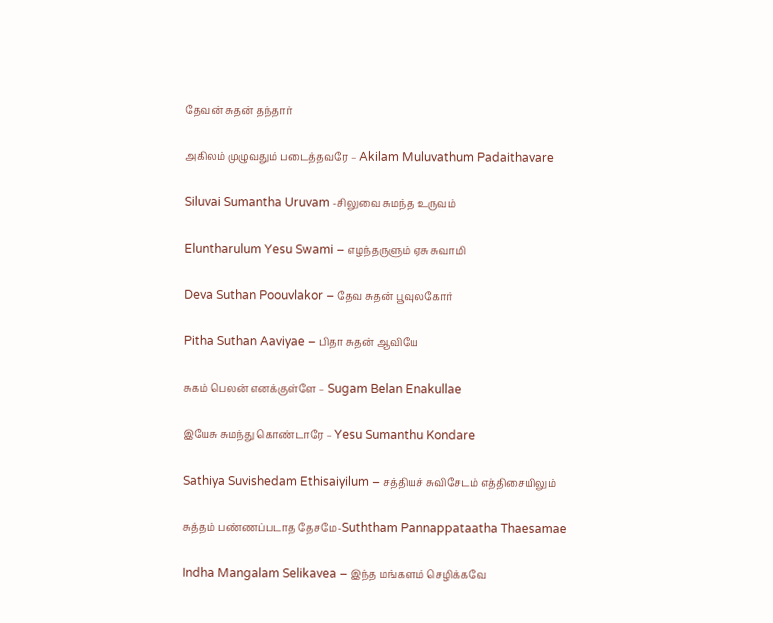தேவன் சுதன் தந்தார்

அகிலம் முழுவதும் படைத்தவரே – Akilam Muluvathum Padaithavare

Siluvai Sumantha Uruvam -சிலுவை சுமந்த உருவம்

Eluntharulum Yesu Swami – எழந்தருளும் ஏசு சுவாமி

Deva Suthan Poouvlakor – தேவ சுதன் பூவுலகோர்

Pitha Suthan Aaviyae – பிதா சுதன் ஆவியே

சுகம் பெலன் எனக்குள்ளே – Sugam Belan Enakullae

இயேசு சுமந்து கொண்டாரே – Yesu Sumanthu Kondare

Sathiya Suvishedam Ethisaiyilum – சத்தியச் சுவிசேடம் எத்திசையிலும்

சுத்தம் பண்ணப்படாத தேசமே-Suththam Pannappataatha Thaesamae

Indha Mangalam Selikavea – இந்த மங்களம் செழிக்கவே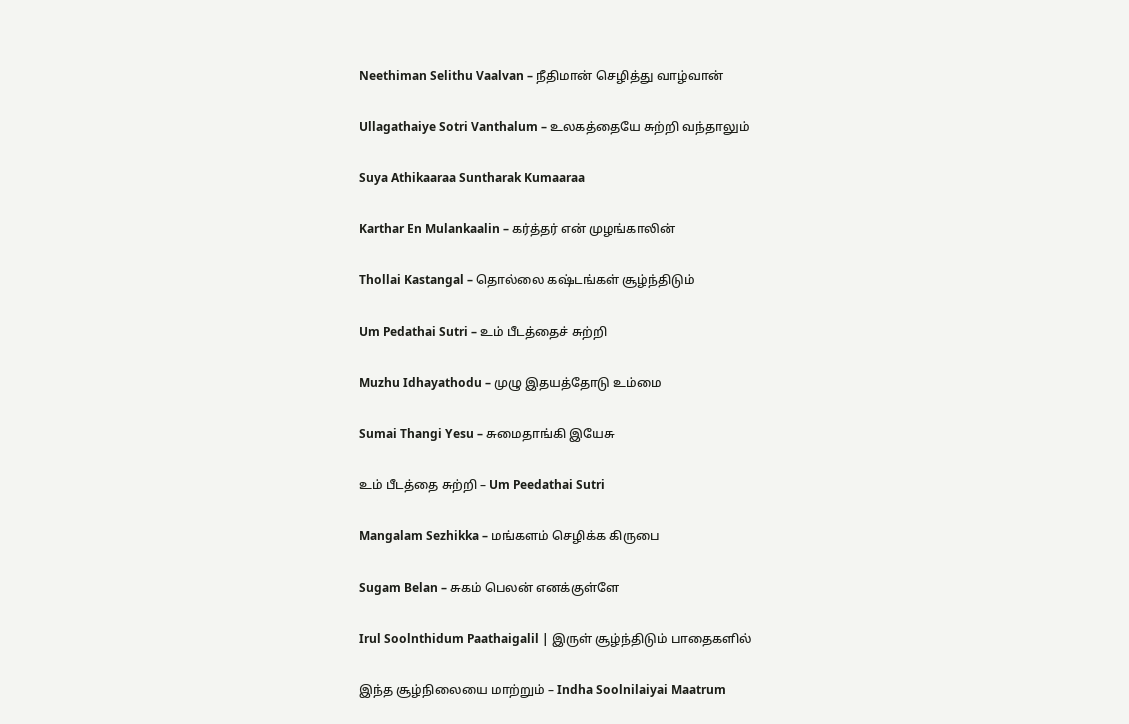Neethiman Selithu Vaalvan – நீதிமான் செழித்து வாழ்வான்

Ullagathaiye Sotri Vanthalum – உலகத்தையே சுற்றி வந்தாலும்

Suya Athikaaraa Suntharak Kumaaraa

Karthar En Mulankaalin – கர்த்தர் என் முழங்காலின்

Thollai Kastangal – தொல்லை கஷ்டங்கள் சூழ்ந்திடும்

Um Pedathai Sutri – உம் பீடத்தைச் சுற்றி

Muzhu Idhayathodu – முழு இதயத்தோடு உம்மை

Sumai Thangi Yesu – சுமைதாங்கி இயேசு

உம் பீடத்தை சுற்றி – Um Peedathai Sutri

Mangalam Sezhikka – மங்களம் செழிக்க கிருபை

Sugam Belan – சுகம் பெலன் எனக்குள்ளே

Irul Soolnthidum Paathaigalil | இருள் சூழ்ந்திடும் பாதைகளில்

இந்த சூழ்நிலையை மாற்றும் – Indha Soolnilaiyai Maatrum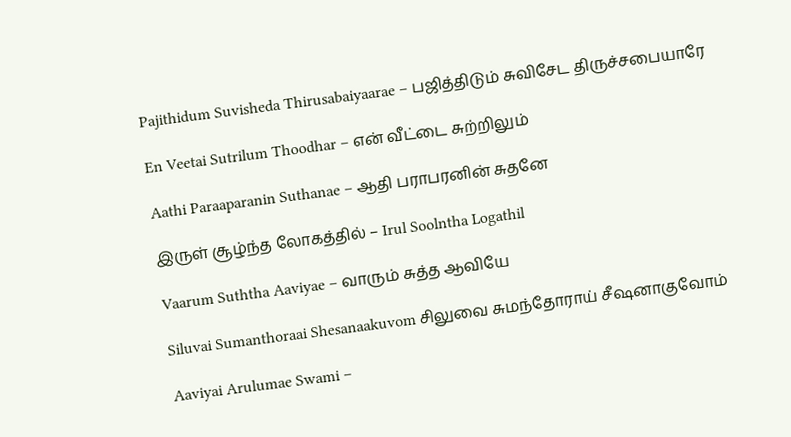Pajithidum Suvisheda Thirusabaiyaarae – பஜித்திடும் சுவிசேட திருச்சபையாரே

En Veetai Sutrilum Thoodhar – என் வீட்டை சுற்றிலும்

Aathi Paraaparanin Suthanae – ஆதி பராபரனின் சுதனே

இருள் சூழ்ந்த லோகத்தில் – Irul Soolntha Logathil

Vaarum Suththa Aaviyae – வாரும் சுத்த ஆவியே

Siluvai Sumanthoraai Shesanaakuvom சிலுவை சுமந்தோராய் சீஷனாகுவோம்

Aaviyai Arulumae Swami –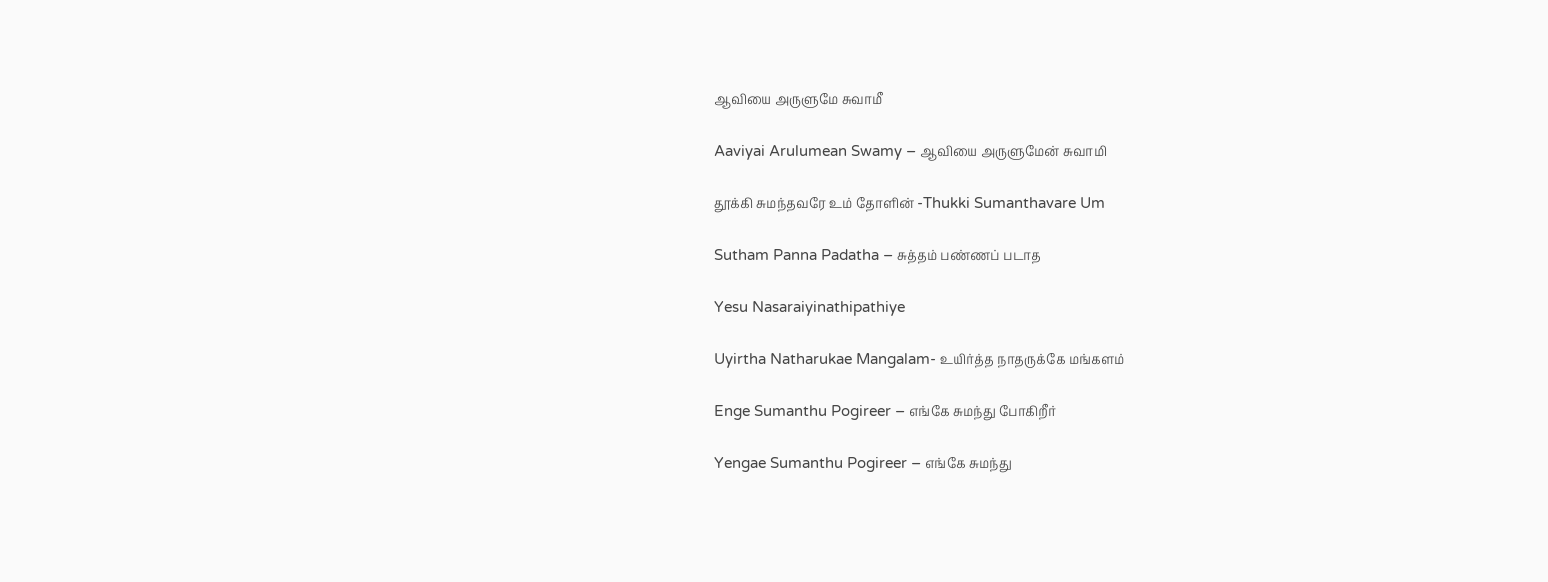ஆவியை அருளுமே சுவாமீ

Aaviyai Arulumean Swamy – ஆவியை அருளுமேன் சுவாமி

தூக்கி சுமந்தவரே உம் தோளின் -Thukki Sumanthavare Um

Sutham Panna Padatha – சுத்தம் பண்ணப் படாத

Yesu Nasaraiyinathipathiye

Uyirtha Natharukae Mangalam- உயிர்த்த நாதருக்கே மங்களம்

Enge Sumanthu Pogireer – எங்கே சுமந்து போகிறீர்

Yengae Sumanthu Pogireer – எங்கே சுமந்து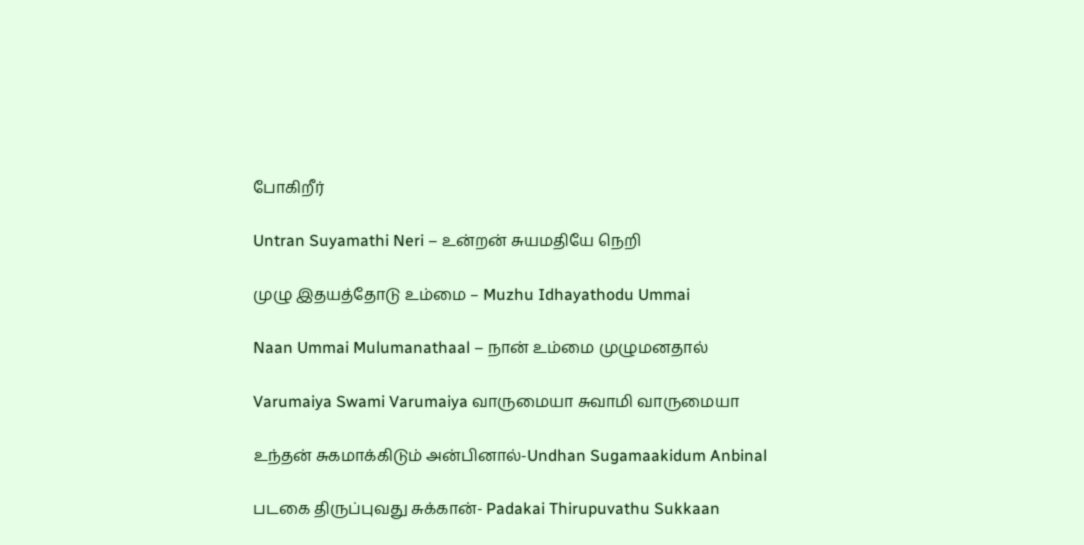போகிறீர்

Untran Suyamathi Neri – உன்றன் சுயமதியே நெறி

முழு இதயத்தோடு உம்மை – Muzhu Idhayathodu Ummai

Naan Ummai Mulumanathaal – நான் உம்மை முழுமனதால்

Varumaiya Swami Varumaiya வாருமையா சுவாமி வாருமையா

உந்தன் சுகமாக்கிடும் அன்பினால்-Undhan Sugamaakidum Anbinal

படகை திருப்புவது சுக்கான்- Padakai Thirupuvathu Sukkaan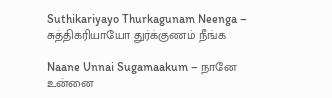Suthikariyayo Thurkagunam Neenga – சுத்திகரியாயோ துர்க்குணம் நீங்க

Naane Unnai Sugamaakum – நானே உன்னை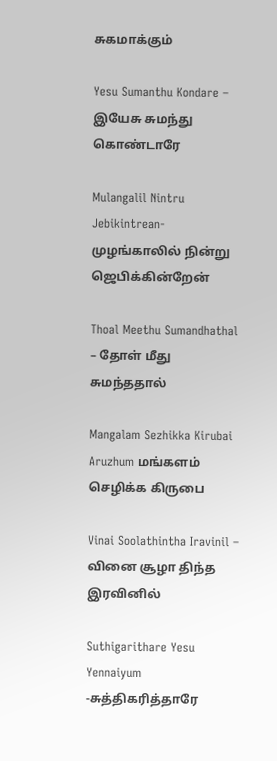சுகமாக்கும்

Yesu Sumanthu Kondare – இயேசு சுமந்து கொண்டாரே

Mulangalil Nintru Jebikintrean- முழங்காலில் நின்று ஜெபிக்கின்றேன்

Thoal Meethu Sumandhathal – தோள் மீது சுமந்ததால்

Mangalam Sezhikka Kirubai Aruzhum மங்களம் செழிக்க கிருபை

Vinai Soolathintha Iravinil – வினை சூழா திந்த இரவினில்

Suthigarithare Yesu Yennaiyum -சுத்திகரித்தாரே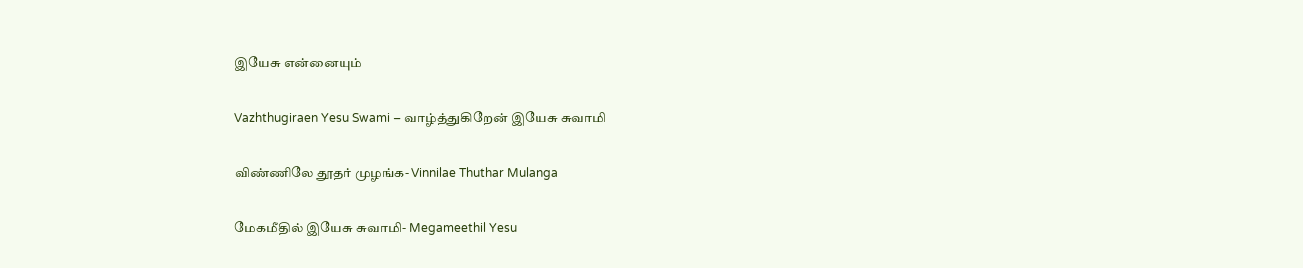இயேசு என்னையும்

Vazhthugiraen Yesu Swami – வாழ்த்துகிறேன் இயேசு சுவாமி

விண்ணிலே தூதர் முழங்க- Vinnilae Thuthar Mulanga

மேகமீதில் இயேசு சுவாமி- Megameethil Yesu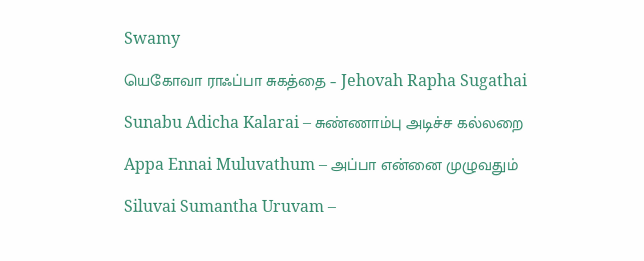Swamy

யெகோவா ராஃப்பா சுகத்தை – Jehovah Rapha Sugathai

Sunabu Adicha Kalarai – சுண்ணாம்பு அடிச்ச கல்லறை

Appa Ennai Muluvathum – அப்பா என்னை முழுவதும்

Siluvai Sumantha Uruvam –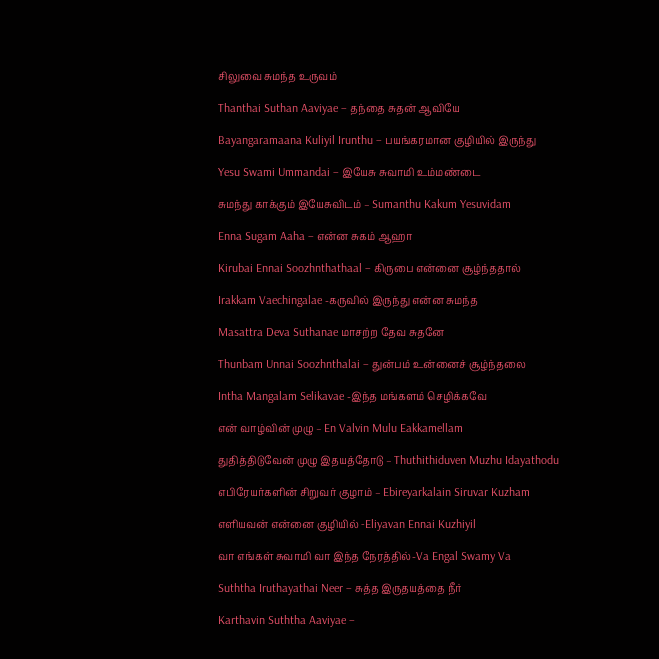சிலுவை சுமந்த உருவம்

Thanthai Suthan Aaviyae – தந்தை சுதன் ஆவியே

Bayangaramaana Kuliyil Irunthu – பயங்கரமான குழியில் இருந்து

Yesu Swami Ummandai – இயேசு சுவாமி உம்மண்டை

சுமந்து காக்கும் இயேசுவிடம் – Sumanthu Kakum Yesuvidam

Enna Sugam Aaha – என்ன சுகம் ஆஹா

Kirubai Ennai Soozhnthathaal – கிருபை என்னை சூழ்ந்ததால்

Irakkam Vaechingalae -கருவில் இருந்து என்ன சுமந்த

Masattra Deva Suthanae மாசற்ற தேவ சுதனே

Thunbam Unnai Soozhnthalai – துன்பம் உன்னைச் சூழ்ந்தலை

Intha Mangalam Selikavae -இந்த மங்களம் செழிக்கவே

என் வாழ்வின் முழு – En Valvin Mulu Eakkamellam

துதித்திடுவேன் முழு இதயத்தோடு – Thuthithiduven Muzhu Idayathodu

எபிரேயர்களின் சிறுவர் குழாம் – Ebireyarkalain Siruvar Kuzham

எளியவன் என்னை குழியில் -Eliyavan Ennai Kuzhiyil

வா எங்கள் சுவாமி வா இந்த நேரத்தில்-Va Engal Swamy Va

Suththa Iruthayathai Neer – சுத்த இருதயத்தை நீர்

Karthavin Suththa Aaviyae –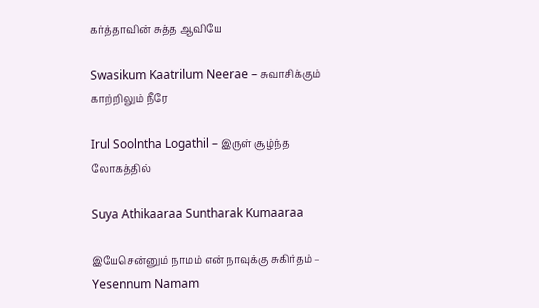கர்த்தாவின் சுத்த ஆவியே

Swasikum Kaatrilum Neerae – சுவாசிக்கும் காற்றிலும் நீரே

Irul Soolntha Logathil – இருள் சூழ்ந்த லோகத்தில்

Suya Athikaaraa Suntharak Kumaaraa

இயேசென்னும் நாமம் என் நாவுக்கு சுகிர்தம் – Yesennum Namam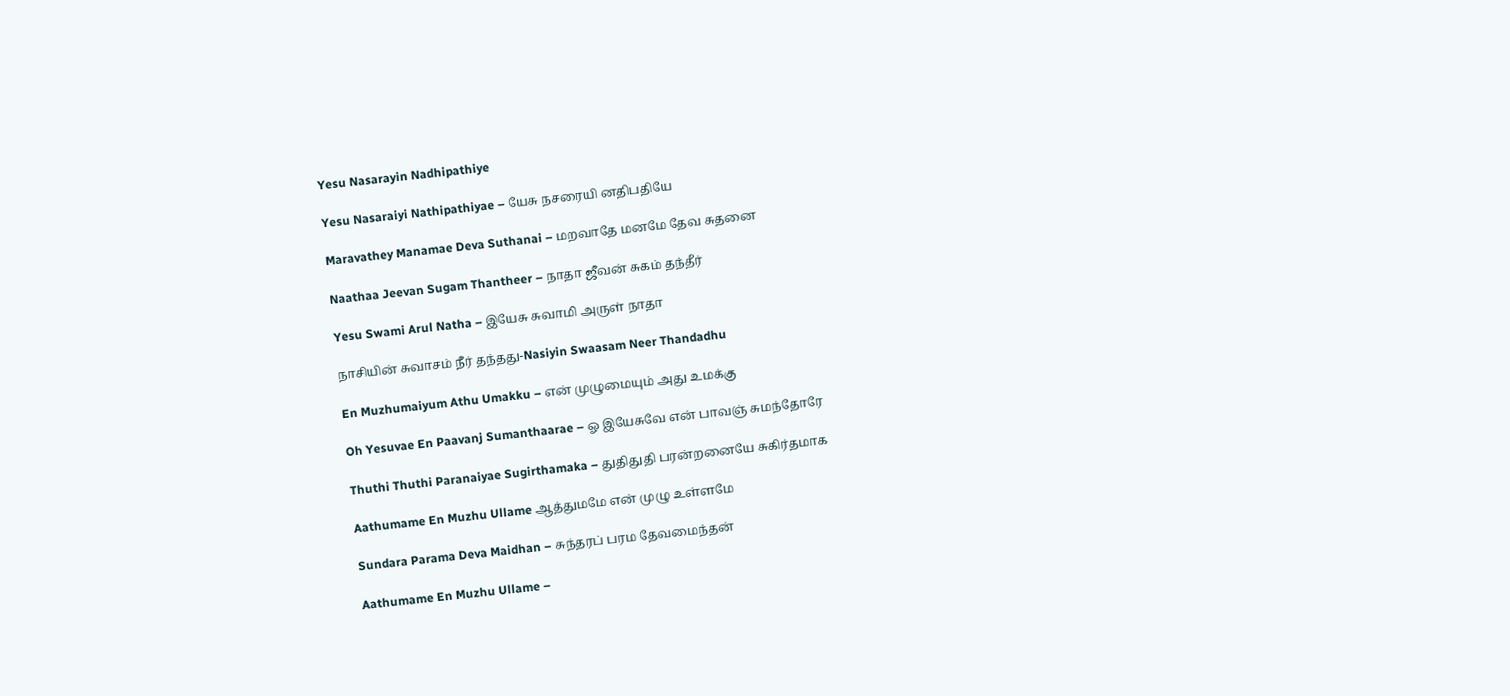Yesu Nasarayin Nadhipathiye

Yesu Nasaraiyi Nathipathiyae – யேசு நசரையி னதிபதியே

Maravathey Manamae Deva Suthanai – மறவாதே மனமே தேவ சுதனை

Naathaa Jeevan Sugam Thantheer – நாதா ஜீவன் சுகம் தந்தீர்

Yesu Swami Arul Natha – இயேசு சுவாமி அருள் நாதா

நாசியின் சுவாசம் நீர் தந்தது-Nasiyin Swaasam Neer Thandadhu

En Muzhumaiyum Athu Umakku – என் முழுமையும் அது உமக்கு

Oh Yesuvae En Paavanj Sumanthaarae – ஓ இயேசுவே என் பாவஞ் சுமந்தோரே

Thuthi Thuthi Paranaiyae Sugirthamaka – துதிதுதி பரன்றனையே சுகிர்தமாக

Aathumame En Muzhu Ullame ஆத்துமமே என் முழு உள்ளமே

Sundara Parama Deva Maidhan – சுந்தரப் பரம தேவமைந்தன்

Aathumame En Muzhu Ullame –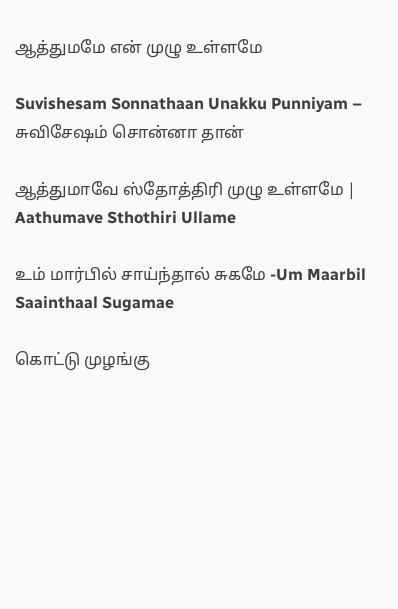ஆத்துமமே என் முழு உள்ளமே

Suvishesam Sonnathaan Unakku Punniyam – சுவிசேஷம் சொன்னா தான்

ஆத்துமாவே ஸ்தோத்திரி முழு உள்ளமே | Aathumave Sthothiri Ullame

உம் மார்பில் சாய்ந்தால் சுகமே -Um Maarbil Saainthaal Sugamae

கொட்டு முழங்கு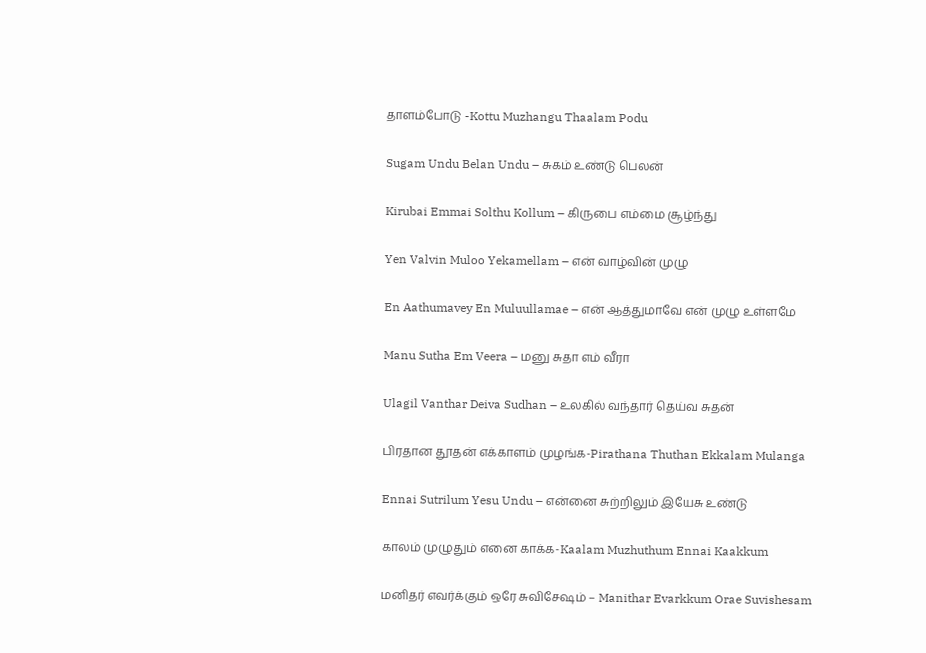தாளம்போடு -Kottu Muzhangu Thaalam Podu

Sugam Undu Belan Undu – சுகம் உண்டு பெலன்

Kirubai Emmai Solthu Kollum – கிருபை எம்மை சூழ்ந்து

Yen Valvin Muloo Yekamellam – என் வாழ்வின் முழு

En Aathumavey En Muluullamae – என் ஆத்துமாவே என் முழு உள்ளமே

Manu Sutha Em Veera – மனு சுதா எம் வீரா

Ulagil Vanthar Deiva Sudhan – உலகில் வந்தார் தெய்வ சுதன்

பிரதான தூதன் எக்காளம் முழங்க-Pirathana Thuthan Ekkalam Mulanga

Ennai Sutrilum Yesu Undu – என்னை சுற்றிலும் இயேசு உண்டு

காலம் முழுதும் எனை காக்க-Kaalam Muzhuthum Ennai Kaakkum

மனிதர் எவர்க்கும் ஒரே சுவிசேஷம் – Manithar Evarkkum Orae Suvishesam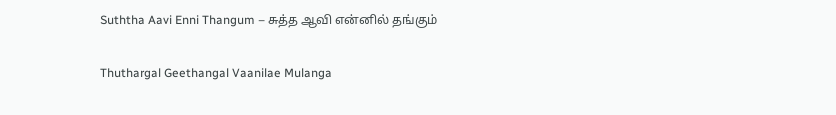Suththa Aavi Enni Thangum – சுத்த ஆவி என்னில் தங்கும்

Thuthargal Geethangal Vaanilae Mulanga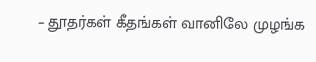– தூதர்கள் கீதங்கள் வானிலே முழங்க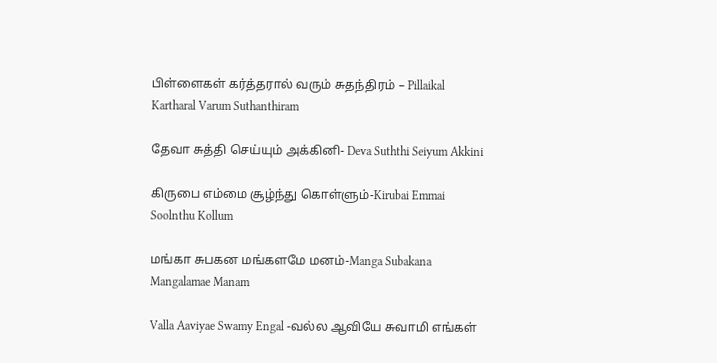பிள்ளைகள் கர்த்தரால் வரும் சுதந்திரம் – Pillaikal Kartharal Varum Suthanthiram

தேவா சுத்தி செய்யும் அக்கினி- Deva Suththi Seiyum Akkini

கிருபை எம்மை சூழ்ந்து கொள்ளும்-Kirubai Emmai Soolnthu Kollum

மங்கா சுபகன மங்களமே மனம்-Manga Subakana Mangalamae Manam

Valla Aaviyae Swamy Engal -வல்ல ஆவியே சுவாமி எங்கள்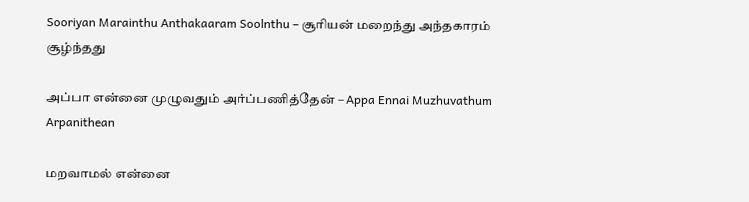Sooriyan Marainthu Anthakaaram Soolnthu – சூரியன் மறைந்து அந்தகாரம் சூழ்ந்தது

அப்பா என்னை முழுவதும் அர்ப்பணித்தேன் – Appa Ennai Muzhuvathum Arpanithean

மறவாமல் என்னை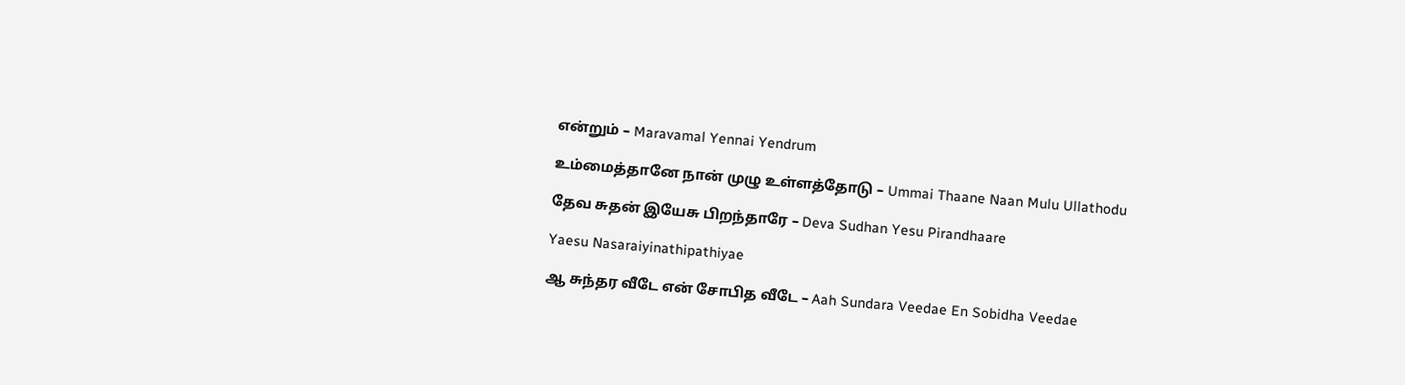என்றும் – Maravamal Yennai Yendrum

உம்மைத்தானே நான் முழு உள்ளத்தோடு – Ummai Thaane Naan Mulu Ullathodu

தேவ சுதன் இயேசு பிறந்தாரே – Deva Sudhan Yesu Pirandhaare

Yaesu Nasaraiyinathipathiyae

ஆ சுந்தர வீடே என் சோபித வீடே – Aah Sundara Veedae En Sobidha Veedae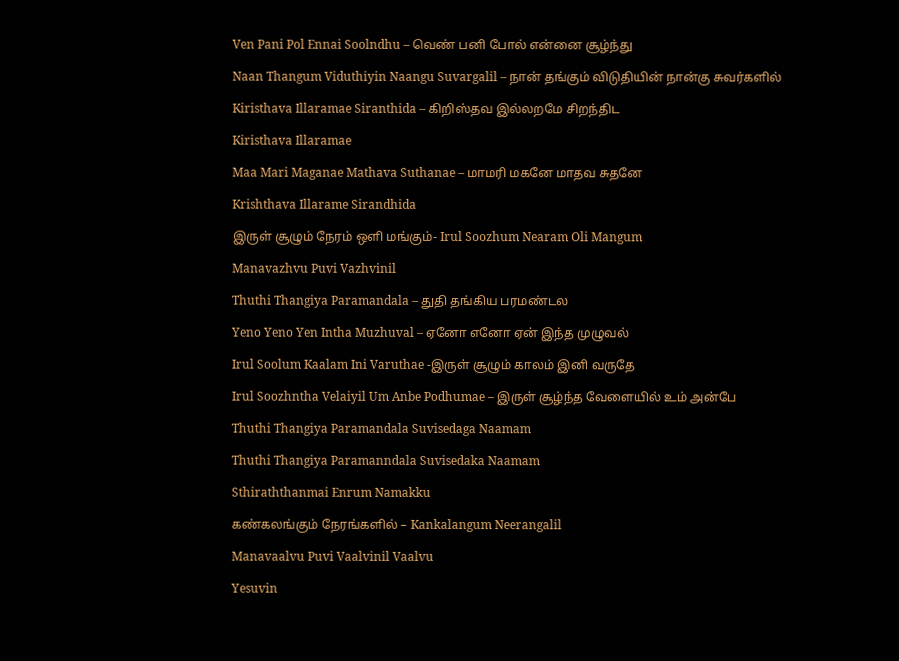Ven Pani Pol Ennai Soolndhu – வெண் பனி போல் என்னை சூழ்ந்து

Naan Thangum Viduthiyin Naangu Suvargalil – நான் தங்கும் விடுதியின் நான்கு சுவர்களில்

Kiristhava Illaramae Siranthida – கிறிஸ்தவ இல்லறமே சிறந்திட

Kiristhava Illaramae

Maa Mari Maganae Mathava Suthanae – மாமரி மகனே மாதவ சுதனே

Krishthava Illarame Sirandhida

இருள் சூழும் நேரம் ஒளி மங்கும்- Irul Soozhum Nearam Oli Mangum

Manavazhvu Puvi Vazhvinil

Thuthi Thangiya Paramandala – துதி தங்கிய பரமண்டல

Yeno Yeno Yen Intha Muzhuval – ஏனோ எனோ ஏன் இந்த முழுவல்

Irul Soolum Kaalam Ini Varuthae -இருள் சூழும் காலம் இனி வருதே

Irul Soozhntha Velaiyil Um Anbe Podhumae – இருள் சூழ்ந்த வேளையில் உம் அன்பே

Thuthi Thangiya Paramandala Suvisedaga Naamam

Thuthi Thangiya Paramanndala Suvisedaka Naamam

Sthiraththanmai Enrum Namakku

கண்கலங்கும் நேரங்களில் – Kankalangum Neerangalil

Manavaalvu Puvi Vaalvinil Vaalvu

Yesuvin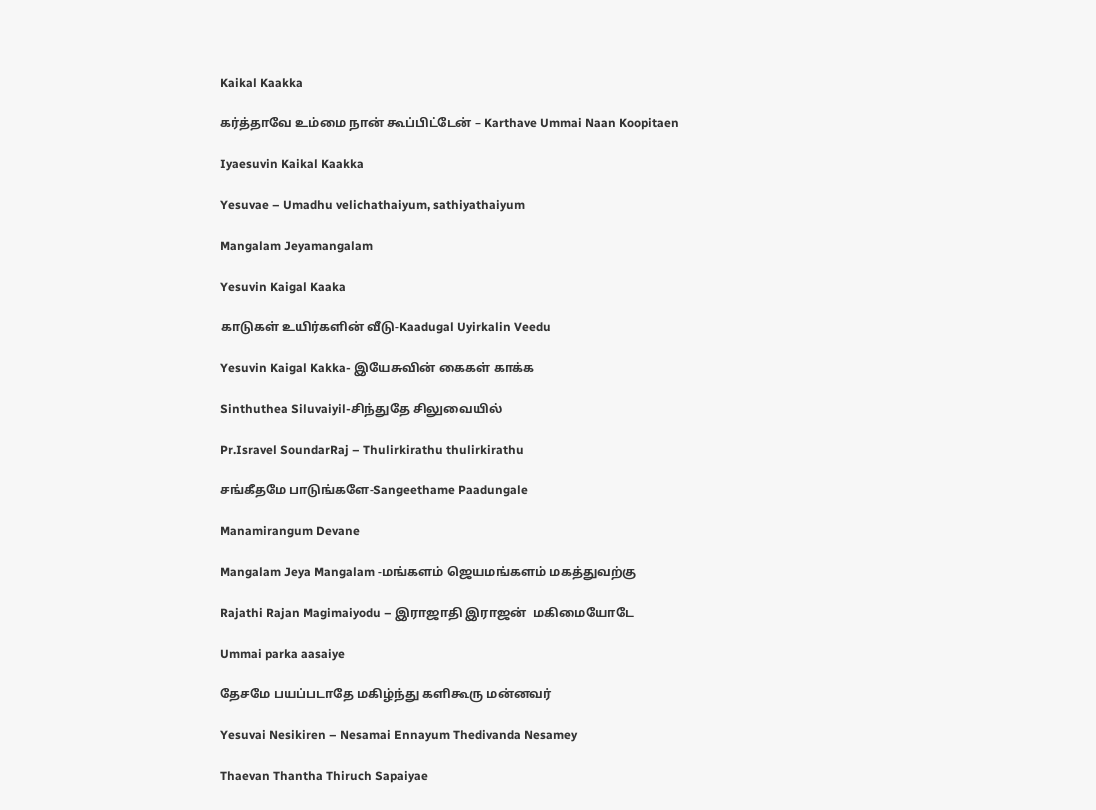Kaikal Kaakka

கர்த்தாவே உம்மை நான் கூப்பிட்டேன் – Karthave Ummai Naan Koopitaen

Iyaesuvin Kaikal Kaakka

Yesuvae – Umadhu velichathaiyum, sathiyathaiyum

Mangalam Jeyamangalam

Yesuvin Kaigal Kaaka

காடுகள் உயிர்களின் வீடு-Kaadugal Uyirkalin Veedu

Yesuvin Kaigal Kakka- இயேசுவின் கைகள் காக்க

Sinthuthea Siluvaiyil-சிந்துதே சிலுவையில்

Pr.Isravel SoundarRaj – Thulirkirathu thulirkirathu

சங்கீதமே பாடுங்களே-Sangeethame Paadungale

Manamirangum Devane

Mangalam Jeya Mangalam -மங்களம் ஜெயமங்களம் மகத்துவற்கு

Rajathi Rajan Magimaiyodu – இராஜாதி இராஜன்  மகிமையோடே

Ummai parka aasaiye

தேசமே பயப்படாதே மகிழ்ந்து களிகூரு மன்னவர்

Yesuvai Nesikiren – Nesamai Ennayum Thedivanda Nesamey

Thaevan Thantha Thiruch Sapaiyae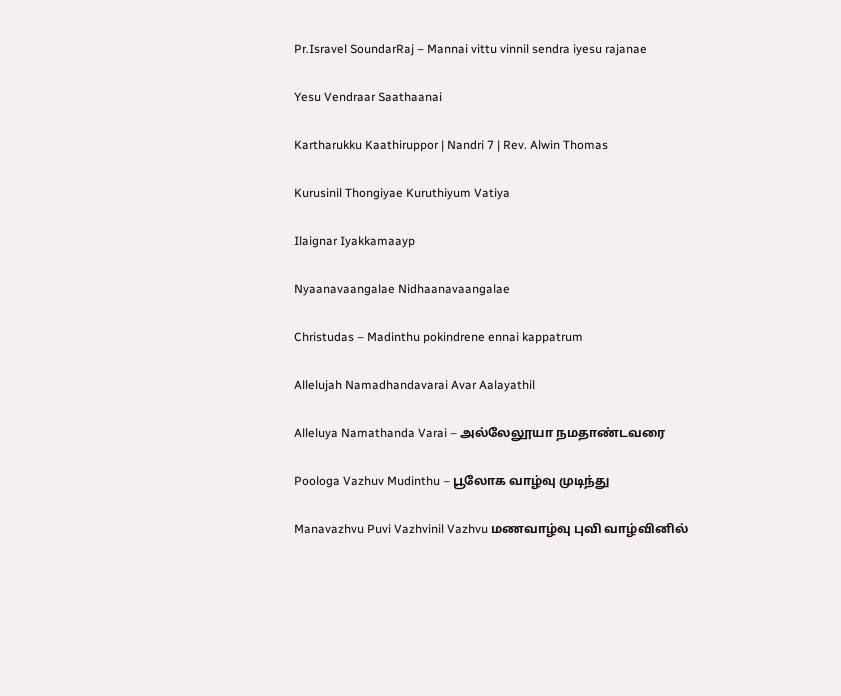Pr.Isravel SoundarRaj – Mannai vittu vinnil sendra iyesu rajanae

Yesu Vendraar Saathaanai

Kartharukku Kaathiruppor | Nandri 7 | Rev. Alwin Thomas

Kurusinil Thongiyae Kuruthiyum Vatiya

Ilaignar Iyakkamaayp

Nyaanavaangalae Nidhaanavaangalae

Christudas – Madinthu pokindrene ennai kappatrum

Allelujah Namadhandavarai Avar Aalayathil

Alleluya Namathanda Varai – அல்லேலூயா நமதாண்டவரை

Poologa Vazhuv Mudinthu – பூலோக வாழ்வு முடிந்து

Manavazhvu Puvi Vazhvinil Vazhvu மணவாழ்வு புவி வாழ்வினில்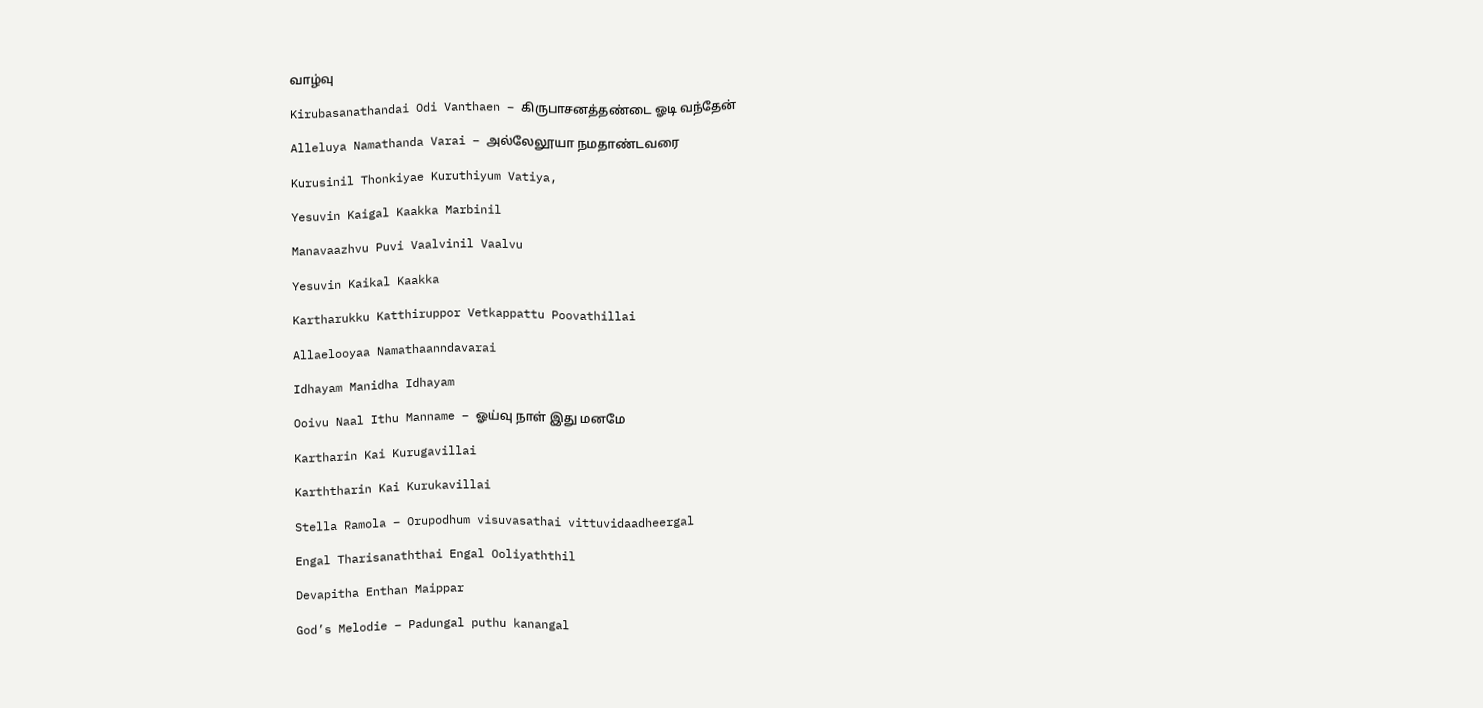வாழ்வு

Kirubasanathandai Odi Vanthaen – கிருபாசனத்தண்டை ஓடி வந்தேன்

Alleluya Namathanda Varai – அல்லேலூயா நமதாண்டவரை

Kurusinil Thonkiyae Kuruthiyum Vatiya,

Yesuvin Kaigal Kaakka Marbinil

Manavaazhvu Puvi Vaalvinil Vaalvu

Yesuvin Kaikal Kaakka

Kartharukku Katthiruppor Vetkappattu Poovathillai

Allaelooyaa Namathaanndavarai

Idhayam Manidha Idhayam

Ooivu Naal Ithu Manname – ஓய்வு நாள் இது மனமே

Kartharin Kai Kurugavillai

Karththarin Kai Kurukavillai

Stella Ramola – Orupodhum visuvasathai vittuvidaadheergal

Engal Tharisanaththai Engal Ooliyaththil

Devapitha Enthan Maippar

God’s Melodie – Padungal puthu kanangal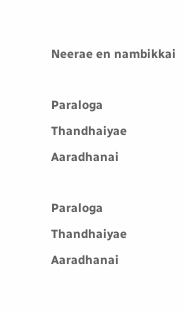Neerae en nambikkai

Paraloga Thandhaiyae Aaradhanai

Paraloga Thandhaiyae Aaradhanai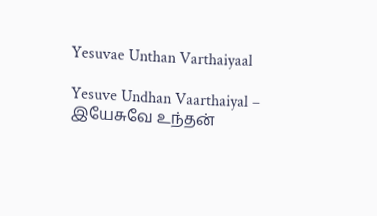Yesuvae Unthan Varthaiyaal

Yesuve Undhan Vaarthaiyal – இயேசுவே உந்தன்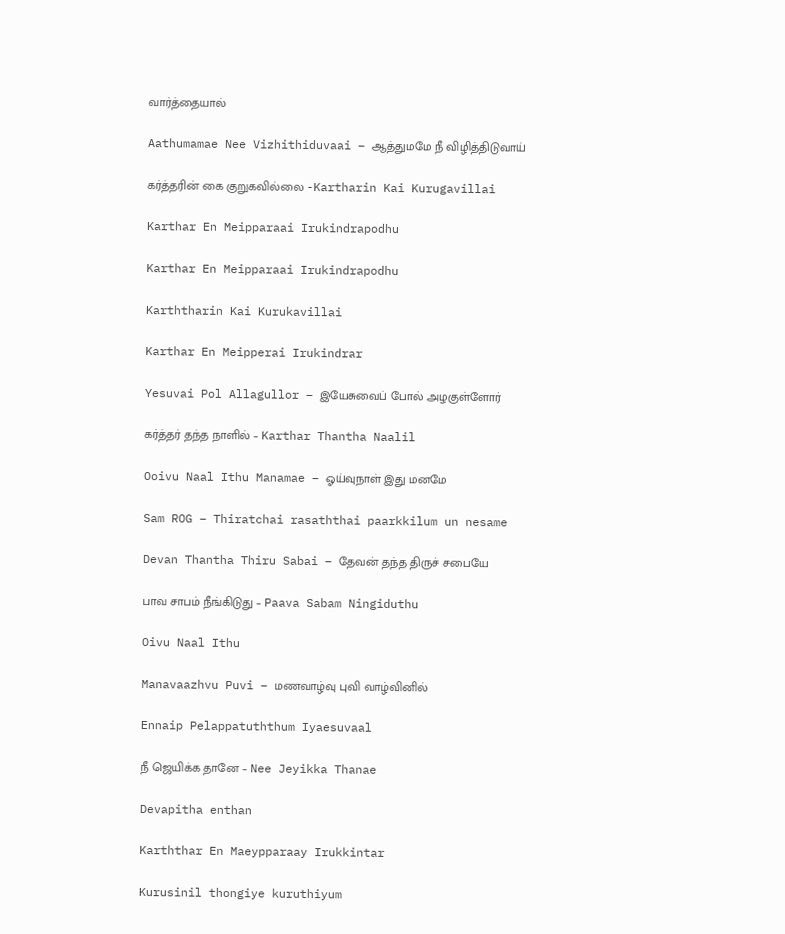வார்த்தையால்

Aathumamae Nee Vizhithiduvaai – ஆத்துமமே நீ விழித்திடுவாய்

கர்த்தரின் கை குறுகவில்லை -Kartharin Kai Kurugavillai

Karthar En Meipparaai Irukindrapodhu

Karthar En Meipparaai Irukindrapodhu

Karththarin Kai Kurukavillai

Karthar En Meipperai Irukindrar

Yesuvai Pol Allagullor – இயேசுவைப் போல் அழகுள்ளோர்

கர்த்தர் தந்த நாளில் – Karthar Thantha Naalil

Ooivu Naal Ithu Manamae – ஓய்வுநாள் இது மனமே

Sam ROG – Thiratchai rasaththai paarkkilum un nesame

Devan Thantha Thiru Sabai – தேவன் தந்த திருச் சபையே

பாவ சாபம் நீங்கிடுது – Paava Sabam Ningiduthu

Oivu Naal Ithu

Manavaazhvu Puvi – மணவாழ்வு புவி வாழ்வினில்

Ennaip Pelappatuththum Iyaesuvaal

நீ ஜெயிக்க தானே – Nee Jeyikka Thanae

Devapitha enthan

Karththar En Maeypparaay Irukkintar

Kurusinil thongiye kuruthiyum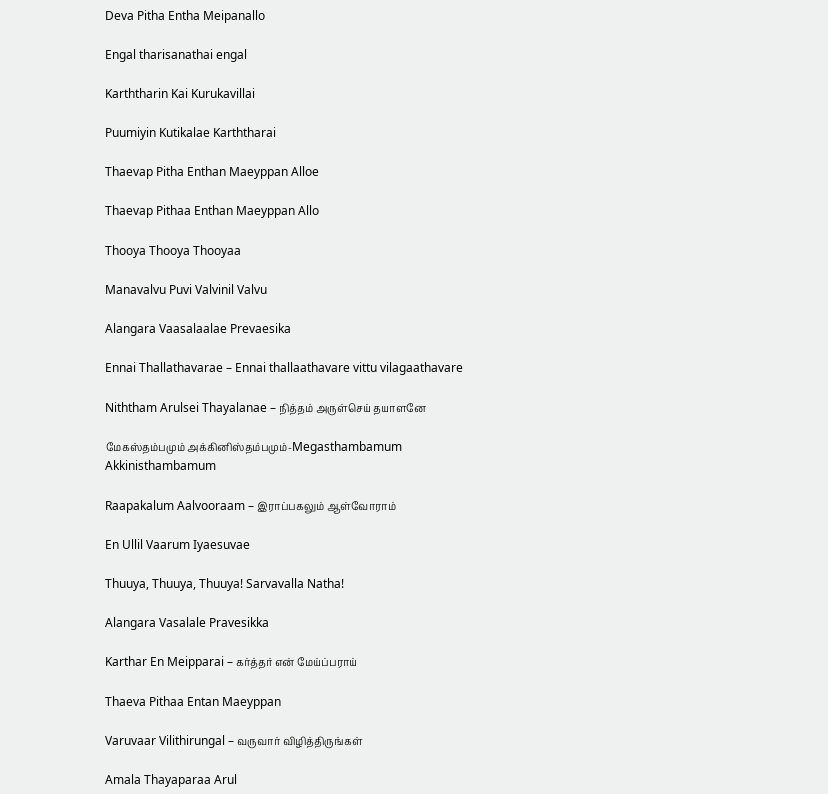Deva Pitha Entha Meipanallo

Engal tharisanathai engal

Karththarin Kai Kurukavillai

Puumiyin Kutikalae Karththarai

Thaevap Pitha Enthan Maeyppan Alloe

Thaevap Pithaa Enthan Maeyppan Allo

Thooya Thooya Thooyaa

Manavalvu Puvi Valvinil Valvu

Alangara Vaasalaalae Prevaesika

Ennai Thallathavarae – Ennai thallaathavare vittu vilagaathavare

Niththam Arulsei Thayalanae – நித்தம் அருள்செய் தயாளனே

மேகஸ்தம்பமும் அக்கினிஸ்தம்பமும்-Megasthambamum Akkinisthambamum

Raapakalum Aalvooraam – இராப்பகலும் ஆள்வோராம்

En Ullil Vaarum Iyaesuvae

Thuuya, Thuuya, Thuuya! Sarvavalla Natha!

Alangara Vasalale Pravesikka

Karthar En Meipparai – கர்த்தர் என் மேய்ப்பராய்

Thaeva Pithaa Entan Maeyppan

Varuvaar Vilithirungal – வருவார் விழித்திருங்கள்

Amala Thayaparaa Arul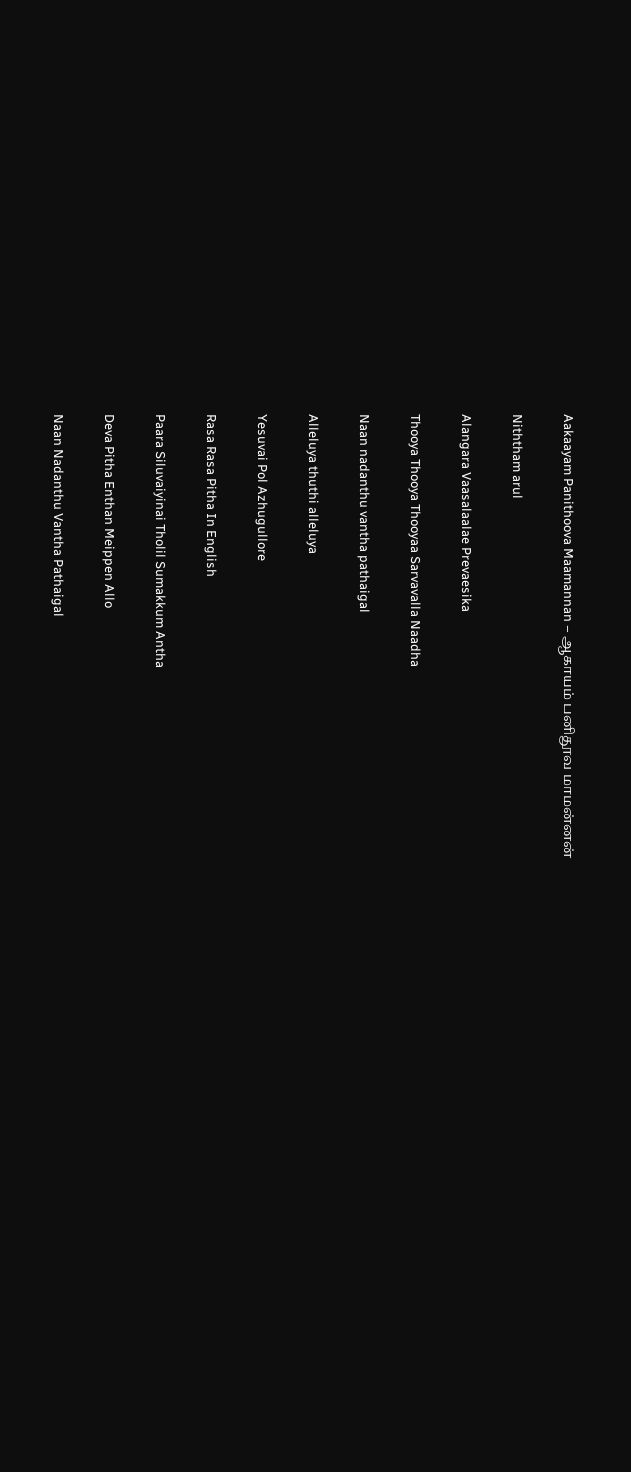Aakaayam Panithoova Maamannan – ஆகாயம் பனிதூவ மாமன்னன்

Niththam arul

Alangara Vaasalaalae Prevaesika

Thooya Thooya Thooyaa Sarvavalla Naadha

Naan nadanthu vantha pathaigal

Alleluya thuthi alleluya

Yesuvai Pol Azhugullore

Rasa Rasa Pitha In English

Paara Siluvaiyinai Tholil Sumakkum Antha

Deva Pitha Enthan Meippen Allo

Naan Nadanthu Vantha Pathaigal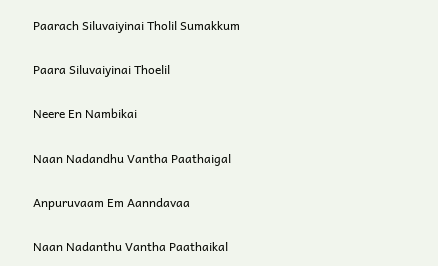Paarach Siluvaiyinai Tholil Sumakkum

Paara Siluvaiyinai Thoelil

Neere En Nambikai

Naan Nadandhu Vantha Paathaigal

Anpuruvaam Em Aanndavaa

Naan Nadanthu Vantha Paathaikal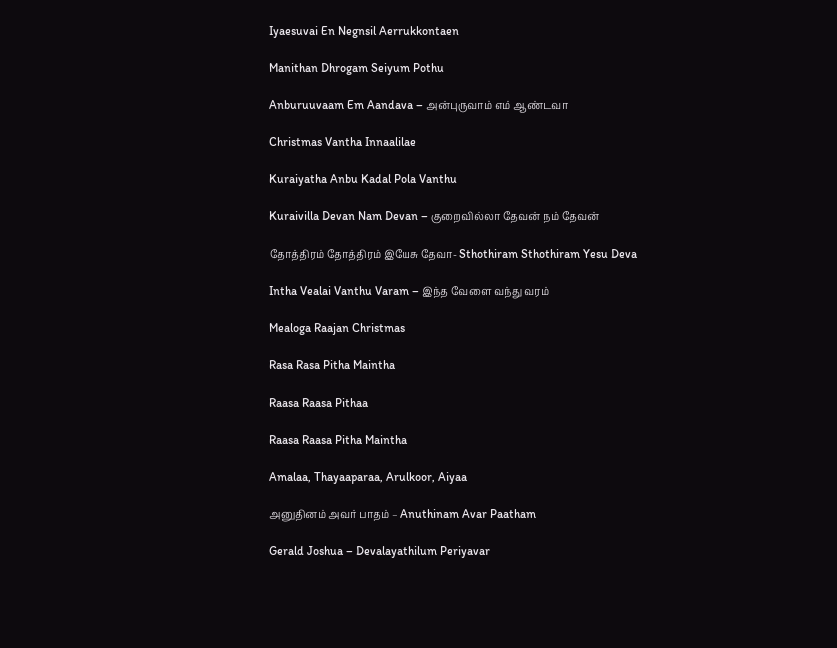Iyaesuvai En Negnsil Aerrukkontaen

Manithan Dhrogam Seiyum Pothu

Anburuuvaam Em Aandava – அன்புருவாம் எம் ஆண்டவா

Christmas Vantha Innaalilae

Kuraiyatha Anbu Kadal Pola Vanthu

Kuraivilla Devan Nam Devan – குறைவில்லா தேவன் நம் தேவன்

தோத்திரம் தோத்திரம் இயேசு தேவா- Sthothiram Sthothiram Yesu Deva

Intha Vealai Vanthu Varam – இந்த வேளை வந்து வரம்

Mealoga Raajan Christmas

Rasa Rasa Pitha Maintha

Raasa Raasa Pithaa

Raasa Raasa Pitha Maintha

Amalaa, Thayaaparaa, Arulkoor, Aiyaa

அனுதினம் அவர் பாதம் – Anuthinam Avar Paatham

Gerald Joshua – Devalayathilum Periyavar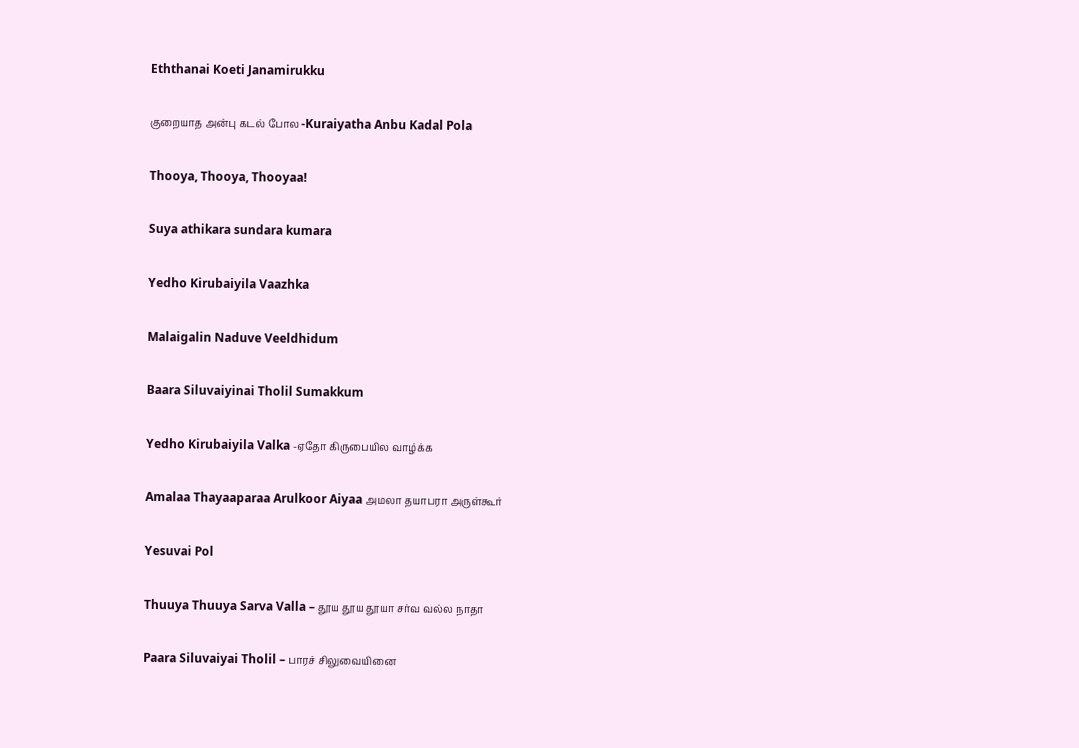Eththanai Koeti Janamirukku

குறையாத அன்பு கடல் போல -Kuraiyatha Anbu Kadal Pola

Thooya, Thooya, Thooyaa!

Suya athikara sundara kumara

Yedho Kirubaiyila Vaazhka

Malaigalin Naduve Veeldhidum

Baara Siluvaiyinai Tholil Sumakkum

Yedho Kirubaiyila Valka -ஏதோ கிருபையில வாழ்க்க

Amalaa Thayaaparaa Arulkoor Aiyaa அமலா தயாபரா அருள்கூர்

Yesuvai Pol

Thuuya Thuuya Sarva Valla – தூய தூய தூயா சர்வ வல்ல நாதா

Paara Siluvaiyai Tholil – பாரச் சிலுவையினை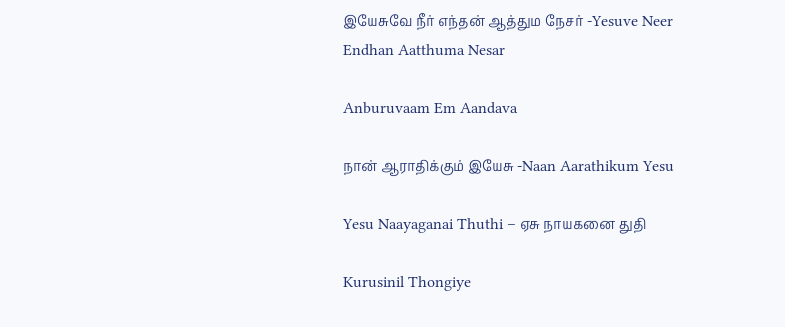இயேசுவே நீர் எந்தன் ஆத்தும நேசர் -Yesuve Neer Endhan Aatthuma Nesar

Anburuvaam Em Aandava

நான் ஆராதிக்கும் இயேசு -Naan Aarathikum Yesu

Yesu Naayaganai Thuthi – ஏசு நாயகனை துதி

Kurusinil Thongiye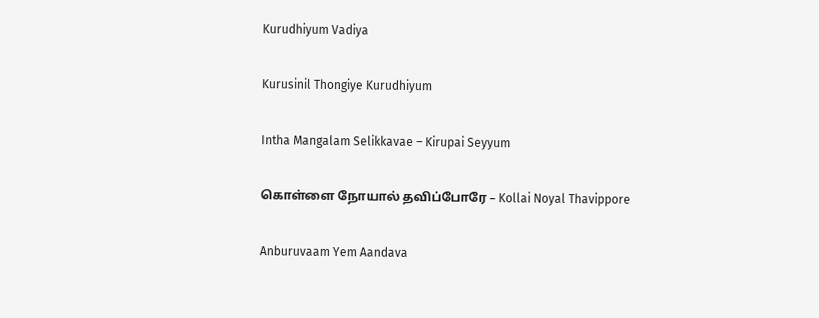Kurudhiyum Vadiya

Kurusinil Thongiye Kurudhiyum

Intha Mangalam Selikkavae – Kirupai Seyyum

கொள்ளை நோயால் தவிப்போரே – Kollai Noyal Thavippore

Anburuvaam Yem Aandava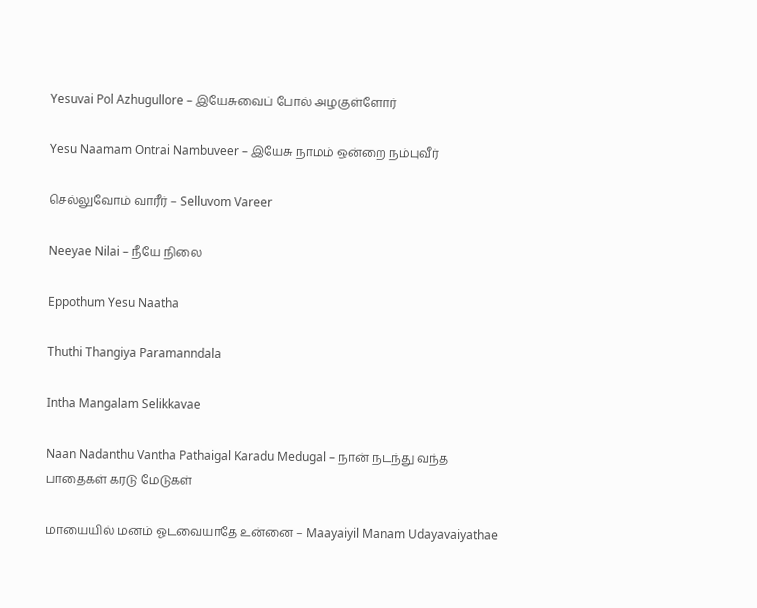Yesuvai Pol Azhugullore – இயேசுவைப் போல் அழகுள்ளோர்

Yesu Naamam Ontrai Nambuveer – இயேசு நாமம் ஒன்றை நம்புவீர்

செல்லுவோம் வாரீர் – Selluvom Vareer

Neeyae Nilai – நீயே நிலை

Eppothum Yesu Naatha

Thuthi Thangiya Paramanndala

Intha Mangalam Selikkavae

Naan Nadanthu Vantha Pathaigal Karadu Medugal – நான் நடந்து வந்த பாதைகள் கரடு மேடுகள்

மாயையில் மனம் ஓடவையாதே உன்னை – Maayaiyil Manam Udayavaiyathae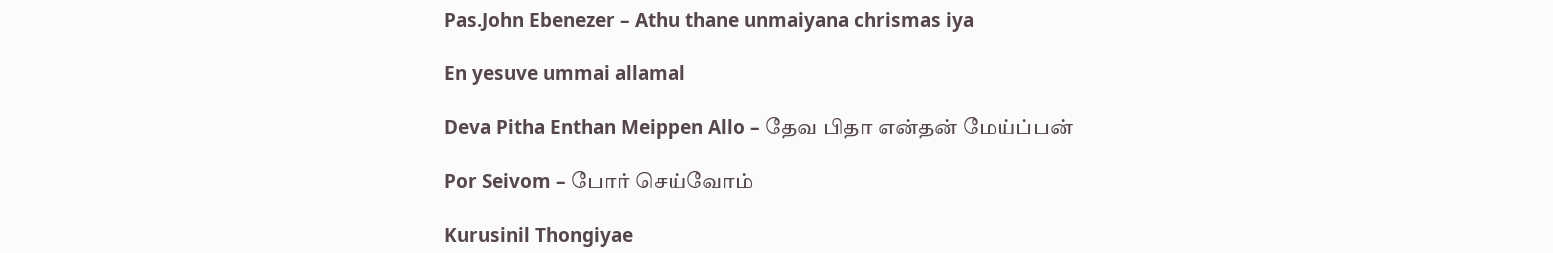Pas.John Ebenezer – Athu thane unmaiyana chrismas iya

En yesuve ummai allamal

Deva Pitha Enthan Meippen Allo – தேவ பிதா என்தன் மேய்ப்பன்

Por Seivom – போர் செய்வோம்

Kurusinil Thongiyae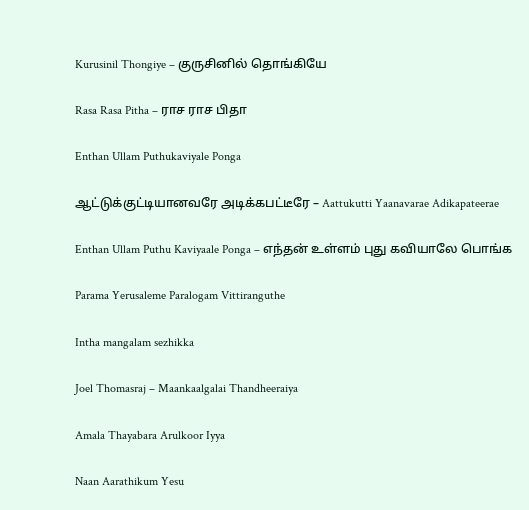Kurusinil Thongiye – குருசினில் தொங்கியே

Rasa Rasa Pitha – ராச ராச பிதா

Enthan Ullam Puthukaviyale Ponga

ஆட்டுக்குட்டியானவரே அடிக்கபட்டீரே – Aattukutti Yaanavarae Adikapateerae

Enthan Ullam Puthu Kaviyaale Ponga – எந்தன் உள்ளம் புது கவியாலே பொங்க

Parama Yerusaleme Paralogam Vittiranguthe

Intha mangalam sezhikka

Joel Thomasraj – Maankaalgalai Thandheeraiya

Amala Thayabara Arulkoor Iyya

Naan Aarathikum Yesu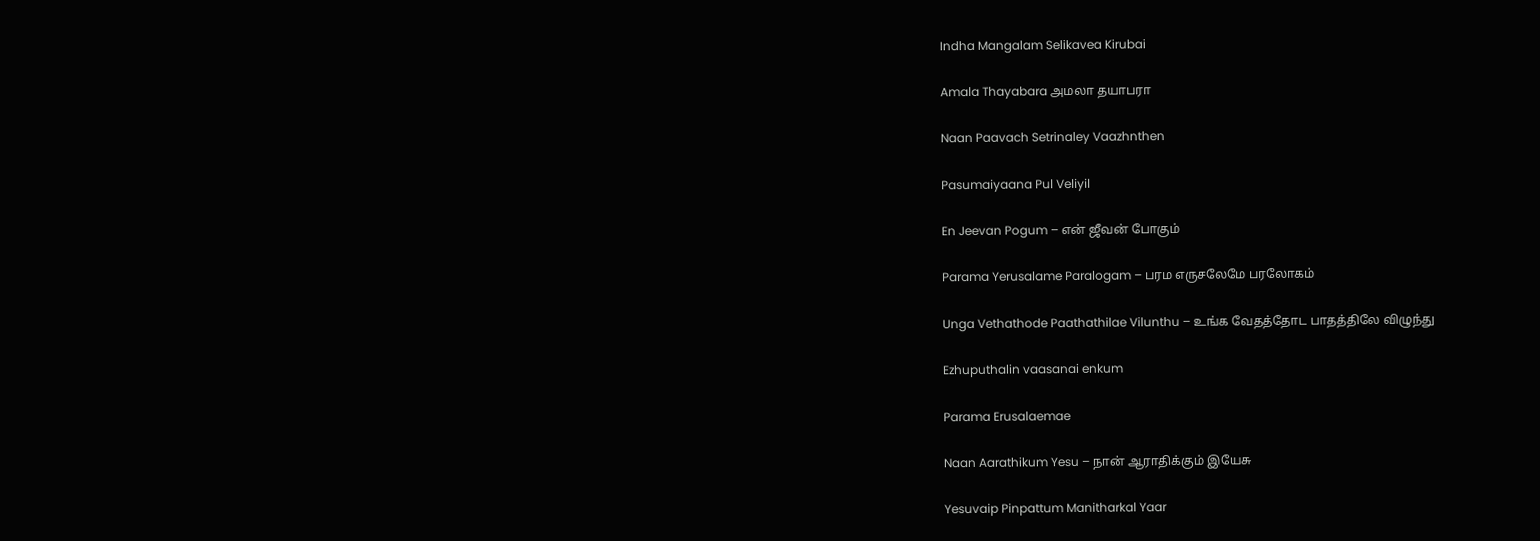Indha Mangalam Selikavea Kirubai

Amala Thayabara அமலா தயாபரா

Naan Paavach Setrinaley Vaazhnthen

Pasumaiyaana Pul Veliyil

En Jeevan Pogum – என் ஜீவன் போகும்

Parama Yerusalame Paralogam – பரம எருசலேமே பரலோகம்

Unga Vethathode Paathathilae Vilunthu – உங்க வேதத்தோட பாதத்திலே விழுந்து

Ezhuputhalin vaasanai enkum

Parama Erusalaemae

Naan Aarathikum Yesu – நான் ஆராதிக்கும் இயேசு

Yesuvaip Pinpattum Manitharkal Yaar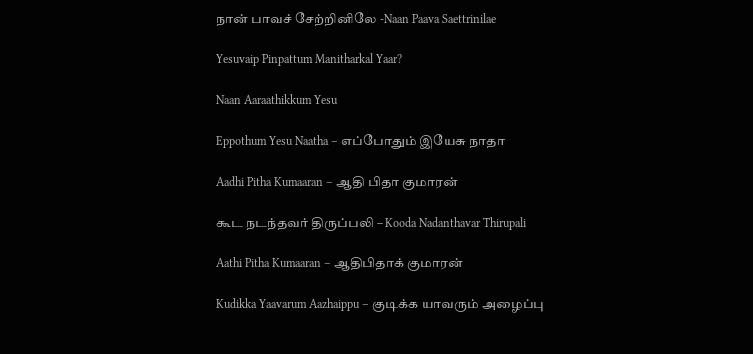நான் பாவச் சேற்றினிலே -Naan Paava Saettrinilae

Yesuvaip Pinpattum Manitharkal Yaar?

Naan Aaraathikkum Yesu

Eppothum Yesu Naatha – எப்போதும் இயேசு நாதா

Aadhi Pitha Kumaaran – ஆதி பிதா குமாரன்

கூட நடந்தவர் திருப்பலி – Kooda Nadanthavar Thirupali

Aathi Pitha Kumaaran – ஆதிபிதாக் குமாரன்

Kudikka Yaavarum Aazhaippu – குடிக்க யாவரும் அழைப்பு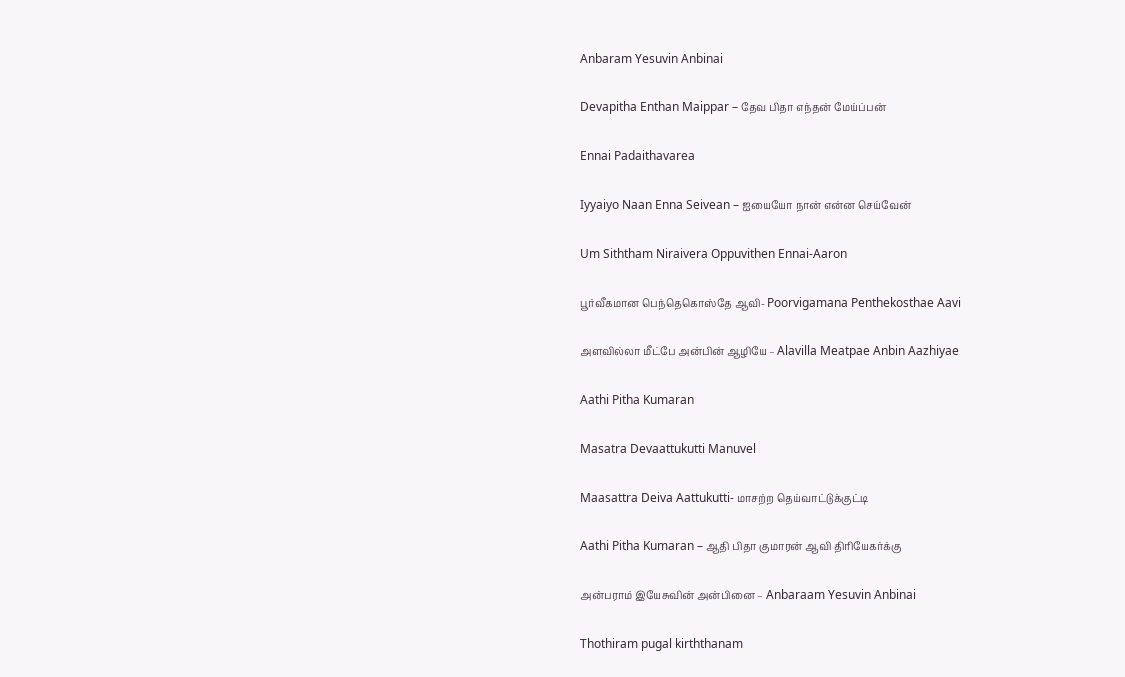Anbaram Yesuvin Anbinai

Devapitha Enthan Maippar – தேவ பிதா எந்தன் மேய்ப்பன்

Ennai Padaithavarea

Iyyaiyo Naan Enna Seivean – ஐயையோ நான் என்ன செய்வேன்

Um Siththam Niraivera Oppuvithen Ennai-Aaron

பூர்வீகமான பெந்தெகொஸ்தே ஆவி- Poorvigamana Penthekosthae Aavi

அளவில்லா மீட்பே அன்பின் ஆழியே – Alavilla Meatpae Anbin Aazhiyae

Aathi Pitha Kumaran

Masatra Devaattukutti Manuvel

Maasattra Deiva Aattukutti- மாசற்ற தெய்வாட்டுக்குட்டி

Aathi Pitha Kumaran – ஆதி பிதா குமாரன் ஆவி திரியேகர்க்கு

அன்பராம் இயேசுவின் அன்பினை – Anbaraam Yesuvin Anbinai

Thothiram pugal kirththanam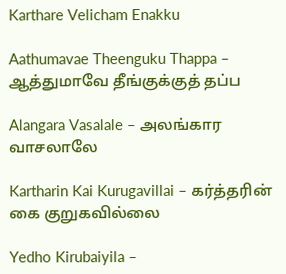Karthare Velicham Enakku

Aathumavae Theenguku Thappa – ஆத்துமாவே தீங்குக்குத் தப்ப

Alangara Vasalale – அலங்கார வாசலாலே

Kartharin Kai Kurugavillai – கர்த்தரின் கை குறுகவில்லை

Yedho Kirubaiyila –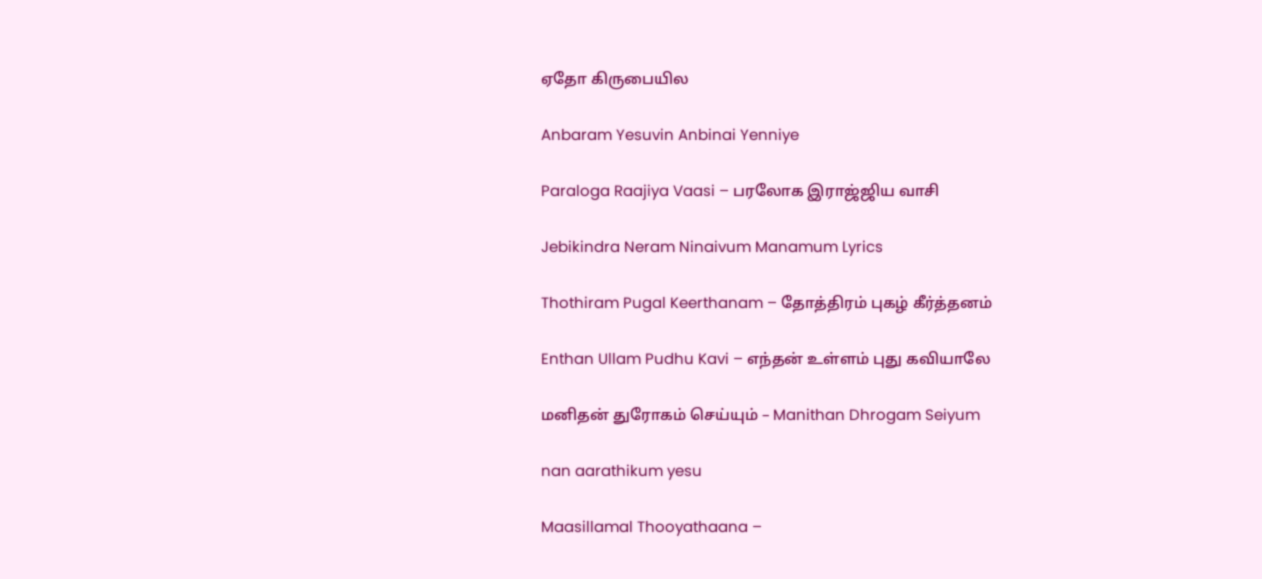ஏதோ கிருபையில

Anbaram Yesuvin Anbinai Yenniye

Paraloga Raajiya Vaasi – பரலோக இராஜ்ஜிய வாசி

Jebikindra Neram Ninaivum Manamum Lyrics

Thothiram Pugal Keerthanam – தோத்திரம் புகழ் கீர்த்தனம்

Enthan Ullam Pudhu Kavi – எந்தன் உள்ளம் புது கவியாலே

மனிதன் துரோகம் செய்யும் – Manithan Dhrogam Seiyum

nan aarathikum yesu

Maasillamal Thooyathaana –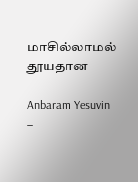மாசில்லாமல் தூயதான

Anbaram Yesuvin –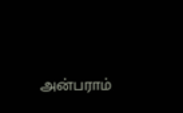அன்பராம்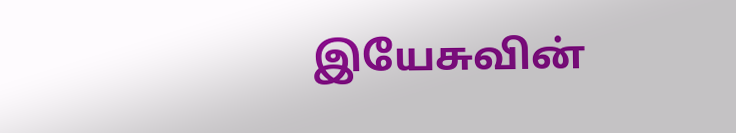இயேசுவின்